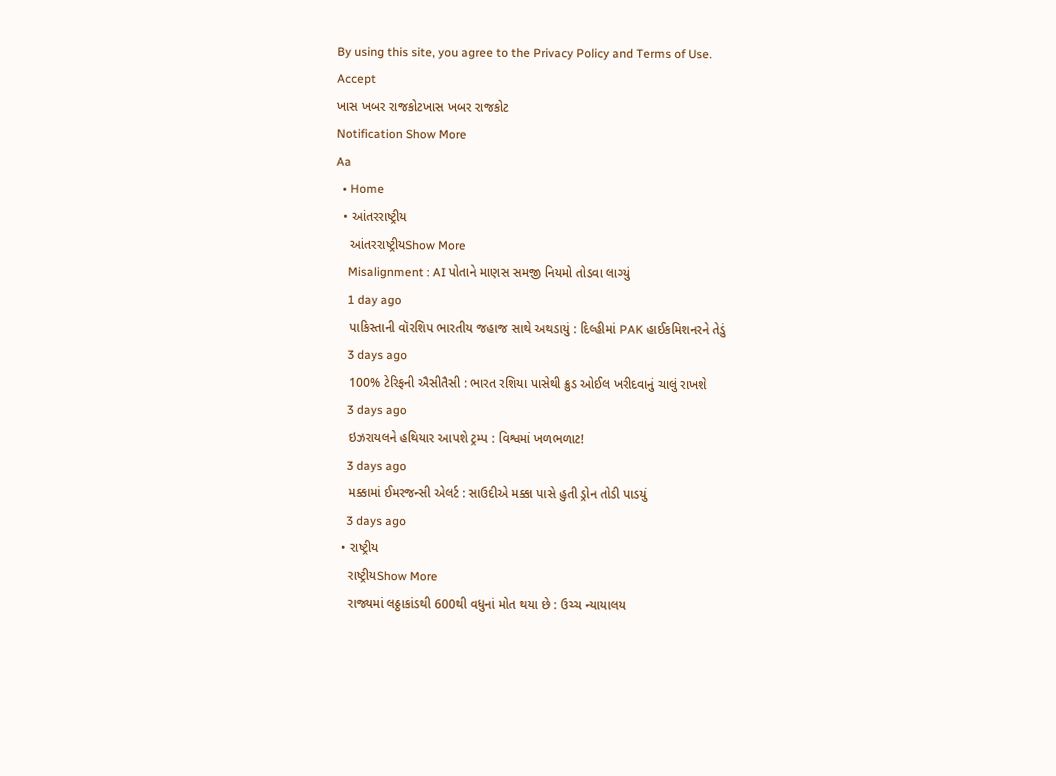By using this site, you agree to the Privacy Policy and Terms of Use.
Accept
ખાસ ખબર રાજકોટખાસ ખબર રાજકોટ
Notification Show More
Aa
  • Home
  • આંતરરાષ્ટ્રીય
    આંતરરાષ્ટ્રીયShow More
    Misalignment : AI પોતાને માણસ સમજી નિયમો તોડવા લાગ્યું
    1 day ago
    પાકિસ્તાની વૉરશિપ ભારતીય જહાજ સાથે અથડાયું : દિલ્હીમાં PAK હાઈકમિશનરને તેડું
    3 days ago
    100% ટેરિફની ઐસીતૈસી : ભારત રશિયા પાસેથી ક્રુડ ઓઈલ ખરીદવાનું ચાલું રાખશે
    3 days ago
    ઇઝરાયલને હથિયાર આપશે ટ્રમ્પ : વિશ્વમાં ખળભળાટ!
    3 days ago
    મક્કામાં ઈમરજન્સી એલર્ટ : સાઉદીએ મક્કા પાસે હુતી ડ્રોન તોડી પાડયું
    3 days ago
  • રાષ્ટ્રીય
    રાષ્ટ્રીયShow More
    રાજ્યમાં લઠ્ઠાકાંડથી 600થી વધુનાં મોત થયા છે : ઉચ્ચ ન્યાયાલય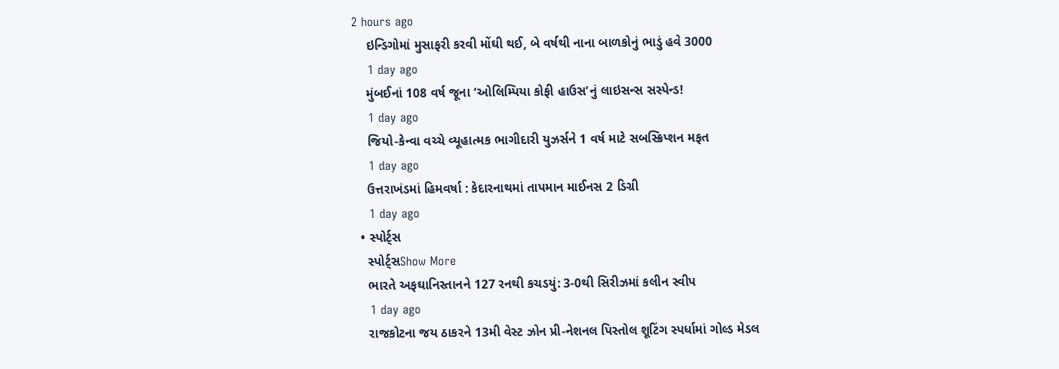2 hours ago
    ઇન્ડિગોમાં મુસાફરી કરવી મોંઘી થઈ, બે વર્ષથી નાના બાળકોનું ભાડું હવે 3000
    1 day ago
    મુંબઈનાં 108 વર્ષ જૂના ‘ઓલિમ્પિયા કોફી હાઉસ’નું લાઇસન્સ સસ્પેન્ડ!
    1 day ago
    જિયો-કેન્વા વચ્ચે વ્યૂહાત્મક ભાગીદારી યુઝર્સને 1 વર્ષ માટે સબસ્ક્રિપ્શન મફત
    1 day ago
    ઉત્તરાખંડમાં હિમવર્ષા : કેદારનાથમાં તાપમાન માઈનસ 2 ડિગ્રી
    1 day ago
  • સ્પોર્ટ્સ
    સ્પોર્ટ્સShow More
    ભારતે અફઘાનિસ્તાનને 127 રનથી કચડયું: 3-0થી સિરીઝમાં કલીન સ્વીપ
    1 day ago
    રાજકોટના જય ઠાકરને 13મી વેસ્ટ ઝોન પ્રી-નેશનલ પિસ્તોલ શૂટિંગ સ્પર્ધામાં ગોલ્ડ મેડલ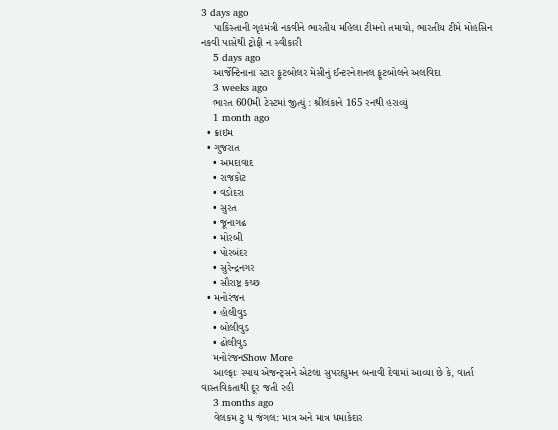3 days ago
    પાકિસ્તાની ગૃહમંત્રી નકવીને ભારતીય મહિલા ટીમનો તમાચો, ભારતીય ટીમે મોહસિન નકવી પાસેથી ટ્રોફી ન સ્વીકારી
    5 days ago
    આર્જેન્ટિનાના સ્ટાર ફૂટબોલર મેસીનું ઈન્ટરનેશનલ ફૂટબોલને અલવિદા
    3 weeks ago
    ભારત 600મી ટેસ્ટમાં જીત્યું : શ્રીલંકાને 165 રનથી હરાવ્યું
    1 month ago
  • ક્રાઇમ
  • ગુજરાત
    • અમદાવાદ
    • રાજકોટ
    • વડોદરા
    • સુરત
    • જૂનાગઢ
    • મોરબી
    • પોરબંદર
    • સુરેન્દ્રનગર
    • સૌરાષ્ટ્ર કચ્છ
  • મનોરંજન
    • હોલીવુડ
    • બોલીવુડ
    • ઢોલીવુડ
    મનોરંજનShow More
    આલ્ફાઃ સ્પાય એજન્ટ્સને એટલા સુપરહ્યુમન બનાવી દેવામાં આવ્યા છે કે, વાર્તા વાસ્તવિકતાથી દૂર જતી રહી
    3 months ago
    વેલકમ ટુ ધ જંગલ: માત્ર અને માત્ર ધમાકેદાર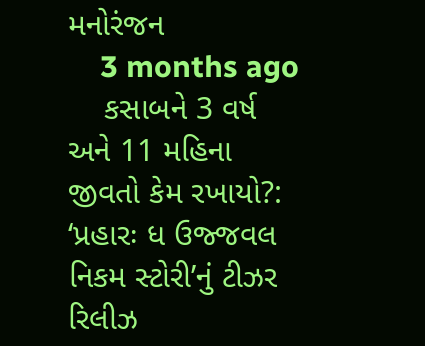મનોરંજન
    3 months ago
    કસાબને 3 વર્ષ અને 11 મહિના જીવતો કેમ રખાયો?: ‘પ્રહારઃ ધ ઉજ્જવલ નિકમ સ્ટોરી’નું ટીઝર રિલીઝ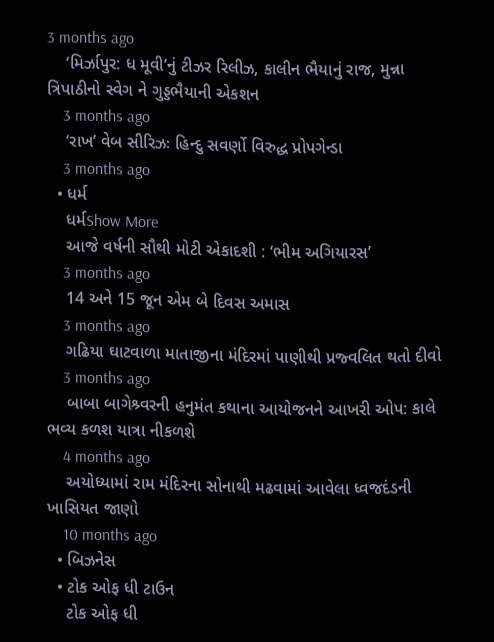3 months ago
    ‘મિર્ઝાપુર: ધ મૂવી’નું ટીઝર રિલીઝ, કાલીન ભૈયાનું રાજ, મુન્ના ત્રિપાઠીનો સ્વેગ ને ગુડ્ડભૈયાની એકશન
    3 months ago
    ‘રાખ’ વેબ સીરિઝઃ હિન્દુ સવર્ણો વિરુદ્ધ પ્રોપગેન્ડા
    3 months ago
  • ધર્મ
    ધર્મShow More
    આજે વર્ષની સૌથી મોટી એકાદશી : ‘ભીમ અગિયારસ’
    3 months ago
    14 અને 15 જૂન એમ બે દિવસ અમાસ
    3 months ago
    ગઢિયા ઘાટવાળા માતાજીના મંદિરમાં પાણીથી પ્રજ્વલિત થતો દીવો
    3 months ago
    બાબા બાગેશ્ર્વરની હનુમંત કથાના આયોજનને આખરી ઓપ: કાલે ભવ્ય કળશ યાત્રા નીકળશે
    4 months ago
    અયોધ્યામાં રામ મંદિરના સોનાથી મઢવામાં આવેલા ધ્વજદંડની ખાસિયત જાણો
    10 months ago
  • બિઝનેસ
  • ટોક ઓફ ધી ટાઉન
    ટોક ઓફ ધી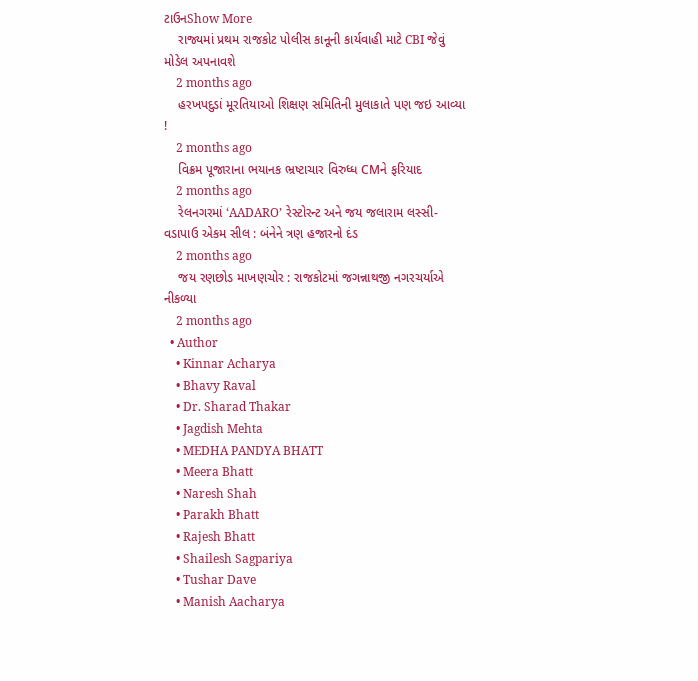ટાઉનShow More
    રાજ્યમાં પ્રથમ રાજકોટ પોલીસ કાનૂની કાર્યવાહી માટે CBI જેવું મોડેલ અપનાવશે
    2 months ago
    હરખપદુડાં મૂરતિયાઓ શિક્ષણ સમિતિની મુલાકાતે પણ જઇ આવ્યા !
    2 months ago
    વિક્રમ પૂજારાના ભયાનક ભ્રષ્ટાચાર વિરુધ્ધ CMને ફરિયાદ
    2 months ago
    રેલનગરમાં ‘AADARO’ રેસ્ટોરન્ટ અને જય જલારામ લસ્સી-વડાપાઉ એકમ સીલ : બંનેને ત્રણ હજારનો દંડ
    2 months ago
    જય રણછોડ માખણચોર : રાજકોટમાં જગન્નાથજી નગરચર્યાએ નીકળ્યા
    2 months ago
  • Author
    • Kinnar Acharya
    • Bhavy Raval
    • Dr. Sharad Thakar
    • Jagdish Mehta
    • MEDHA PANDYA BHATT
    • Meera Bhatt
    • Naresh Shah
    • Parakh Bhatt
    • Rajesh Bhatt
    • Shailesh Sagpariya
    • Tushar Dave
    • Manish Aacharya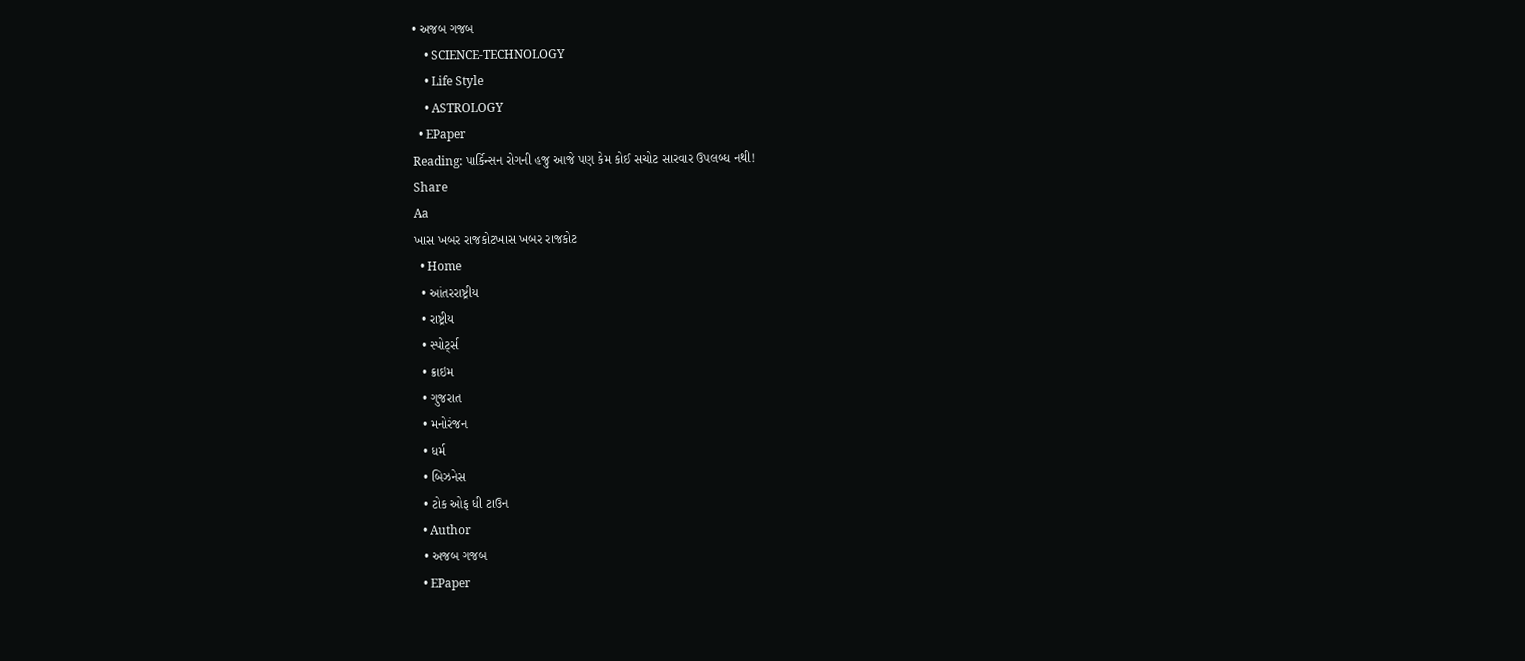• અજબ ગજબ
    • SCIENCE-TECHNOLOGY
    • Life Style
    • ASTROLOGY
  • EPaper
Reading: પાર્કિન્સન રોગની હજુ આજે પણ કેમ કોઈ સચોટ સારવાર ઉપલબ્ધ નથી!
Share
Aa
ખાસ ખબર રાજકોટખાસ ખબર રાજકોટ
  • Home
  • આંતરરાષ્ટ્રીય
  • રાષ્ટ્રીય
  • સ્પોર્ટ્સ
  • ક્રાઇમ
  • ગુજરાત
  • મનોરંજન
  • ધર્મ
  • બિઝનેસ
  • ટોક ઓફ ધી ટાઉન
  • Author
  • અજબ ગજબ
  • EPaper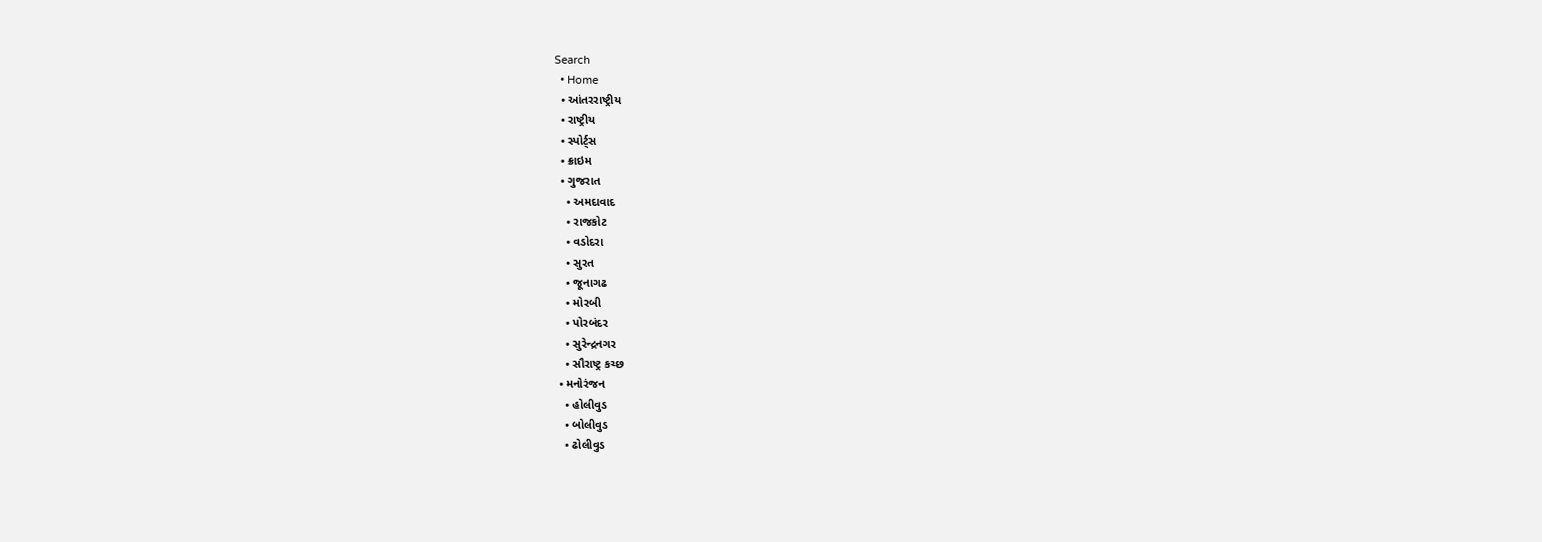Search
  • Home
  • આંતરરાષ્ટ્રીય
  • રાષ્ટ્રીય
  • સ્પોર્ટ્સ
  • ક્રાઇમ
  • ગુજરાત
    • અમદાવાદ
    • રાજકોટ
    • વડોદરા
    • સુરત
    • જૂનાગઢ
    • મોરબી
    • પોરબંદર
    • સુરેન્દ્રનગર
    • સૌરાષ્ટ્ર કચ્છ
  • મનોરંજન
    • હોલીવુડ
    • બોલીવુડ
    • ઢોલીવુડ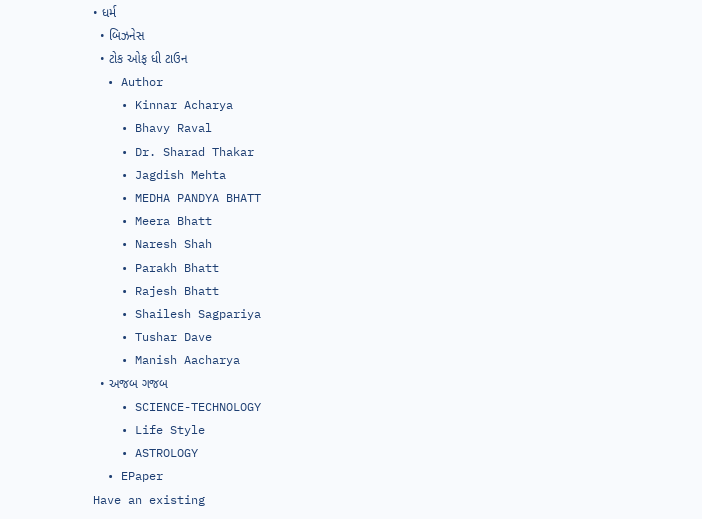• ધર્મ
  • બિઝનેસ
  • ટોક ઓફ ધી ટાઉન
  • Author
    • Kinnar Acharya
    • Bhavy Raval
    • Dr. Sharad Thakar
    • Jagdish Mehta
    • MEDHA PANDYA BHATT
    • Meera Bhatt
    • Naresh Shah
    • Parakh Bhatt
    • Rajesh Bhatt
    • Shailesh Sagpariya
    • Tushar Dave
    • Manish Aacharya
  • અજબ ગજબ
    • SCIENCE-TECHNOLOGY
    • Life Style
    • ASTROLOGY
  • EPaper
Have an existing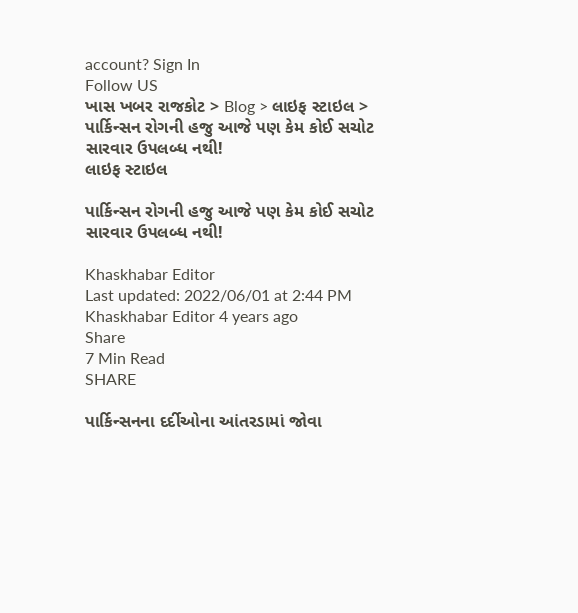account? Sign In
Follow US
ખાસ ખબર રાજકોટ > Blog > લાઇફ સ્ટાઇલ > પાર્કિન્સન રોગની હજુ આજે પણ કેમ કોઈ સચોટ સારવાર ઉપલબ્ધ નથી!
લાઇફ સ્ટાઇલ

પાર્કિન્સન રોગની હજુ આજે પણ કેમ કોઈ સચોટ સારવાર ઉપલબ્ધ નથી!

Khaskhabar Editor
Last updated: 2022/06/01 at 2:44 PM
Khaskhabar Editor 4 years ago
Share
7 Min Read
SHARE

પાર્કિન્સનના દર્દીઓના આંતરડામાં જોવા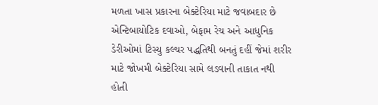મળતા ખાસ પ્રકારના બેક્ટેરિયા માટે જવાબદાર છે એન્ટિબાયોટિક દવાઓ, બેફામ રેચ અને આધુનિક ડેરીઓમાં ટિસ્યુ કલ્ચર પદ્ધતિથી બનતું દહીં જેમાં શરીર માટે જોખમી બેક્ટેરિયા સામે લડવાની તાકાત નથી હોતી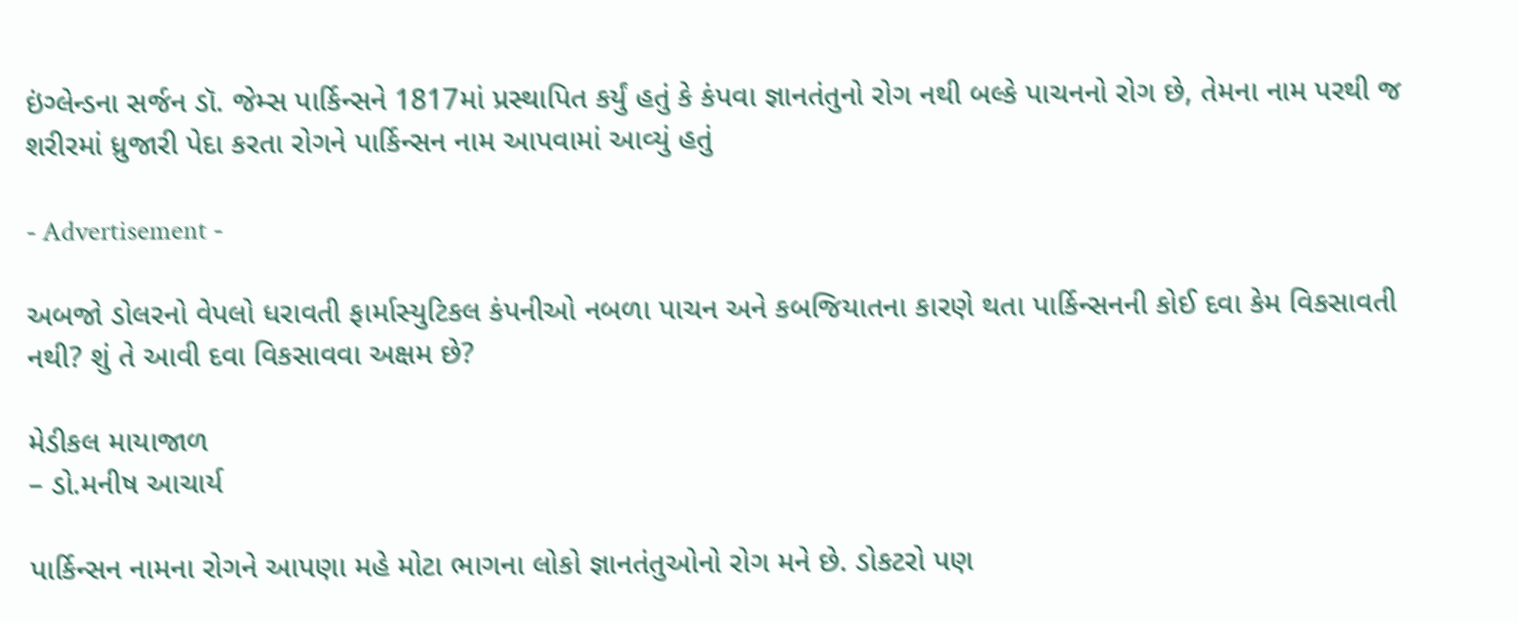ઇંગ્લેન્ડના સર્જન ડૉ. જેમ્સ પાર્કિન્સને 1817માં પ્રસ્થાપિત કર્યું હતું કે કંપવા જ્ઞાનતંતુનો રોગ નથી બલ્કે પાચનનો રોગ છે, તેમના નામ પરથી જ શરીરમાં ધ્રુજારી પેદા કરતા રોગને પાર્કિન્સન નામ આપવામાં આવ્યું હતું

- Advertisement -

અબજો ડોલરનો વેપલો ધરાવતી ફાર્માસ્યુટિકલ કંપનીઓ નબળા પાચન અને કબજિયાતના કારણે થતા પાર્કિન્સનની કોઈ દવા કેમ વિકસાવતી નથી? શું તે આવી દવા વિકસાવવા અક્ષમ છે?

મેડીકલ માયાજાળ
– ડો.મનીષ આચાર્ય

પાર્કિન્સન નામના રોગને આપણા મહે મોટા ભાગના લોકો જ્ઞાનતંતુઓનો રોગ મને છે. ડોકટરો પણ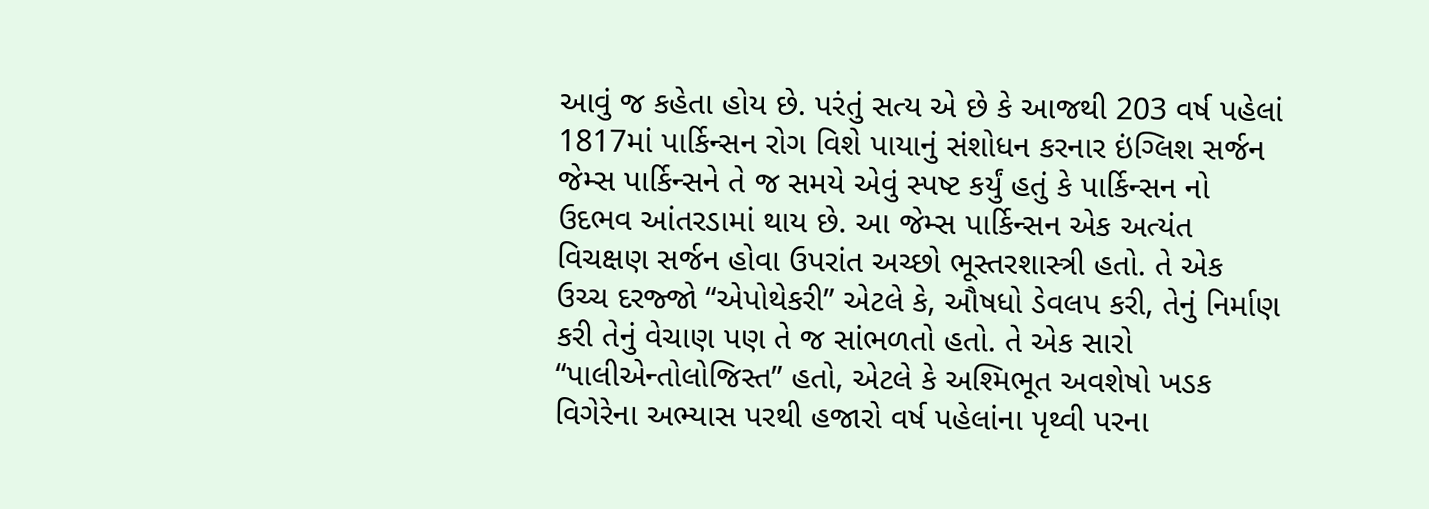આવું જ કહેતા હોય છે. પરંતું સત્ય એ છે કે આજથી 203 વર્ષ પહેલાં 1817માં પાર્કિન્સન રોગ વિશે પાયાનું સંશોધન કરનાર ઇંગ્લિશ સર્જન જેમ્સ પાર્કિન્સને તે જ સમયે એવું સ્પષ્ટ કર્યું હતું કે પાર્કિન્સન નો ઉદભવ આંતરડામાં થાય છે. આ જેમ્સ પાર્કિન્સન એક અત્યંત વિચક્ષણ સર્જન હોવા ઉપરાંત અચ્છો ભૂસ્તરશાસ્ત્રી હતો. તે એક ઉચ્ચ દરજ્જો “એપોથેકરી” એટલે કે, ઔષધો ડેવલપ કરી, તેનું નિર્માણ કરી તેનું વેચાણ પણ તે જ સાંભળતો હતો. તે એક સારો “પાલીએન્તોલોજિસ્ત” હતો, એટલે કે અશ્મિભૂત અવશેષો ખડક વિગેરેના અભ્યાસ પરથી હજારો વર્ષ પહેલાંના પૃથ્વી પરના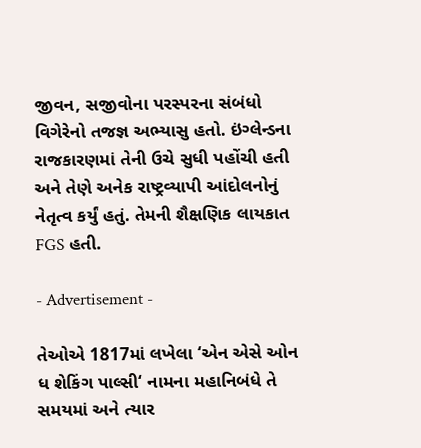જીવન, સજીવોના પરસ્પરના સંબંધો વિગેરેનો તજજ્ઞ અભ્યાસુ હતો. ઇંગ્લેન્ડના રાજકારણમાં તેની ઉચે સુધી પહોંચી હતી અને તેણે અનેક રાષ્ટ્રવ્યાપી આંદોલનોનું નેતૃત્વ કર્યું હતું. તેમની શૈક્ષણિક લાયકાત FGS હતી.

- Advertisement -

તેઓએ 1817માં લખેલા ‘એન એસે ઓન ધ શેકિંગ પાલ્સી‘ નામના મહાનિબંધે તે સમયમાં અને ત્યાર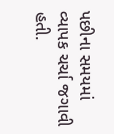પછીના સમયમાં વ્યાપક ચર્ચા જગાવી હતી.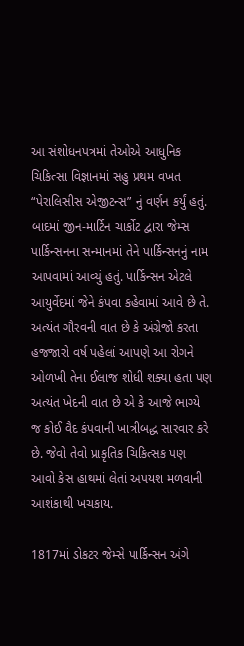આ સંશોધનપત્રમાં તેઓએ આધુનિક ચિકિત્સા વિજ્ઞાનમાં સહુ પ્રથમ વખત “પેરાલિસીસ એજીટન્સ” નું વર્ણન કર્યું હતું. બાદમાં જીન-માર્ટિન ચાર્કોટ દ્વારા જેમ્સ પાર્કિન્સનના સન્માનમાં તેને પાર્કિન્સનનું નામ આપવામાં આવ્યું હતું. પાર્કિન્સન એટલે આયુર્વેદમાં જેને કંપવા કહેવામાં આવે છે તે. અત્યંત ગૌરવની વાત છે કે અંગ્રેજો કરતા હજજારો વર્ષ પહેલાં આપણે આ રોગને ઓળખી તેના ઈલાજ શોધી શક્યા હતા પણ અત્યંત ખેદની વાત છે એ કે આજે ભાગ્યે જ કોઈ વૈદ કંપવાની ખાત્રીબદ્ધ સારવાર કરે છે. જેવો તેવો પ્રાકૃતિક ચિકિત્સક પણ આવો કેસ હાથમાં લેતાં અપયશ મળવાની આશંકાથી ખચકાય.

1817માં ડોકટર જેમ્સે પાર્કિન્સન અંગે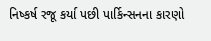નિષ્કર્ષ રજૂ કર્યા પછી પાર્કિન્સનના કારણો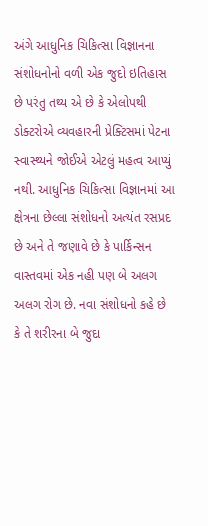અંગે આધુનિક ચિકિત્સા વિજ્ઞાનના સંશોધનોનો વળી એક જુદો ઇતિહાસ છે પરંતુ તથ્ય એ છે કે એલોપથી ડોક્ટરોએ વ્યવહારની પ્રેક્ટિસમાં પેટના સ્વાસ્થ્યને જોઈએ એટલું મહત્વ આપ્યું નથી. આધુનિક ચિકિત્સા વિજ્ઞાનમાં આ ક્ષેત્રના છેલ્લા સંશોધનો અત્યંત રસપ્રદ છે અને તે જણાવે છે કે પાર્કિન્સન વાસ્તવમાં એક નહી પણ બે અલગ અલગ રોગ છે. નવા સંશોધનો કહે છે કે તે શરીરના બે જુદા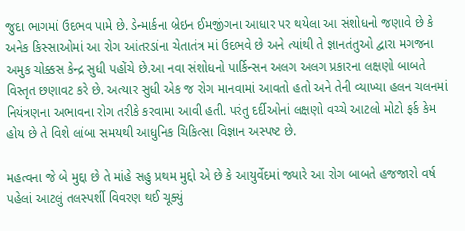જુદા ભાગમાં ઉદભવ પામે છે. ડેન્માર્કના બ્રેઇન ઈમજીંગના આધાર પર થયેલા આ સંશોધનો જણાવે છે કે અનેક કિસ્સાઓમાં આ રોગ આંતરડાંના ચેતાતંત્ર માં ઉદભવે છે અને ત્યાંથી તે જ્ઞાનતંતુઓ દ્વારા મગજના અમુક ચોક્કસ કેન્દ્ર સુધી પહોંચે છે.આ નવા સંશોધનો પાર્કિન્સન અલગ અલગ પ્રકારના લક્ષણો બાબતે વિસ્તૃત છણાવટ કરે છે. અત્યાર સુધી એક જ રોગ માનવામાં આવતો હતો અને તેની વ્યાખ્યા હલન ચલનમાં નિયંત્રણના અભાવના રોગ તરીકે કરવામા આવી હતી. પરંતુ દર્દીઓનાં લક્ષણો વચ્ચે આટલો મોટો ફર્ક કેમ હોય છે તે વિશે લાંબા સમયથી આધુનિક ચિકિત્સા વિજ્ઞાન અસ્પષ્ટ છે.

મહત્વના જે બે મુદ્દા છે તે માંહે સહુ પ્રથમ મુદ્દો એ છે કે આયુર્વેદમાં જ્યારે આ રોગ બાબતે હજજારો વર્ષ પહેલાં આટલું તલસ્પર્શી વિવરણ થઈ ચૂક્યું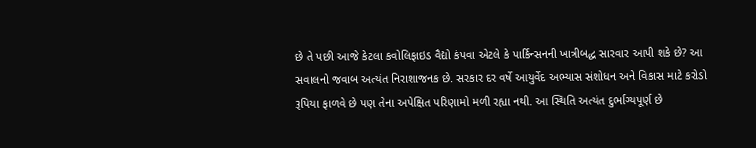છે તે પછી આજે કેટલા કવોલિફાઇડ વૈદ્યો કંપવા એટલે કે પાર્કિન્સનની ખાત્રીબદ્ધ સારવાર આપી શકે છે? આ સવાલનો જવાબ અત્યંત નિરાશાજનક છે. સરકાર દર વર્ષે આયુર્વેદ અભ્યાસ સંશોધન અને વિકાસ માટે કરોડો રૂપિયા ફાળવે છે પણ તેના અપેક્ષિત પરિણામો મળી રહ્યા નથી. આ સ્થિતિ અત્યંત દુર્ભાગ્યપૂર્ણ છે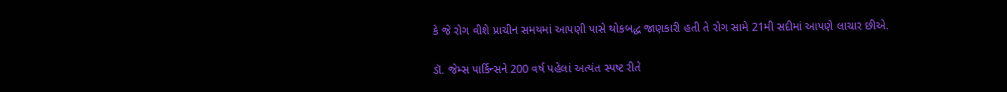કે જે રોગ વીશે પ્રાચીન સમયમાં આપણી પાસે થોકબદ્ધ જાણકારી હતી તે રોગ સામે 21મી સદીમાં આપણે લાચાર છીએ.

ડૉ. જેમ્સ પાર્કિન્સને 200 વર્ષ પહેલાં અત્યંત સ્પષ્ટ રીતે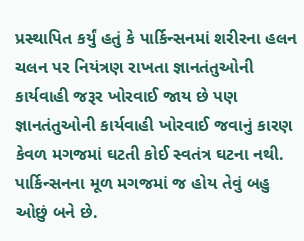પ્રસ્થાપિત કર્યું હતું કે પાર્કિન્સનમાં શરીરના હલન ચલન પર નિયંત્રણ રાખતા જ્ઞાનતંતુઓની કાર્યવાહી જરૂર ખોરવાઈ જાય છે પણ જ્ઞાનતંતુઓની કાર્યવાહી ખોરવાઈ જવાનું કારણ કેવળ મગજમાં ઘટતી કોઈ સ્વતંત્ર ઘટના નથી. પાર્કિન્સનના મૂળ મગજમાં જ હોય તેવું બહુ ઓછું બને છે.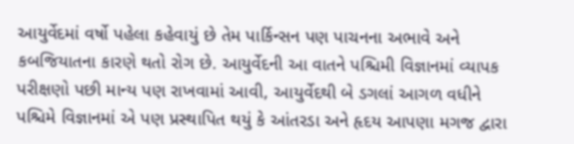આયુર્વેદમાં વર્ષો પહેલા કહેવાયું છે તેમ પાર્કિન્સન પણ પાચનના અભાવે અને કબજિયાતના કારણે થતો રોગ છે. આયુર્વેદની આ વાતને પશ્ચિમી વિજ્ઞાનમાં વ્યાપક પરીક્ષણો પછી માન્ય પણ રાખવામાં આવી, આયુર્વેદથી બે ડગલાં આગળ વધીને પશ્ચિમે વિજ્ઞાનમાં એ પણ પ્રસ્થાપિત થયું કે આંતરડા અને હૃદય આપણા મગજ દ્વારા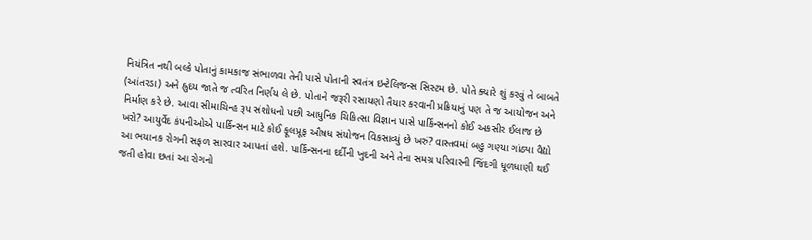નિયંત્રિત નથી બલ્કે પોતાનું કામકાજ સંભાળવા તેની પાસે પોતાની સ્વતંત્ર ઇન્ટેલિજન્સ સિસ્ટમ છે. પોતે ક્યારે શું કરવું તે બાબતે (આંતરડા) અને હ્રુદય જાતે જ ત્વરિત નિર્ણય લે છે. પોતાને જરૂરી રસાયણો તૈયાર કરવાની પ્રક્રિયાનું પણ તે જ આયોજન અને નિર્માણ કરે છે. આવા સીમાચિન્હ રૂપ સંશોધનો પછી આધુનિક ચિકિત્સા વિજ્ઞાન પાસે પાર્કિન્સનનો કોઈ અકસીર ઈલાજ છે ખરો? આયુર્વેદ કંપનીઓએ પાર્કિન્સન માટે કોઈ ફૂલપ્રૂફ ઔષધ સંયોજન વિકસાવ્યું છે ખરું? વાસ્તવમાં બહુ ગણ્યા ગાંઠ્યા વૈદ્યો આ ભયાનક રોગની સફળ સારવાર આપતાં હશે. પાર્કિન્સનના દર્દીની ખુદની અને તેના સમગ્ર પરિવારની જિંદગી ધૂળધાણી થઈ જતી હોવા છતાં આ રોગનો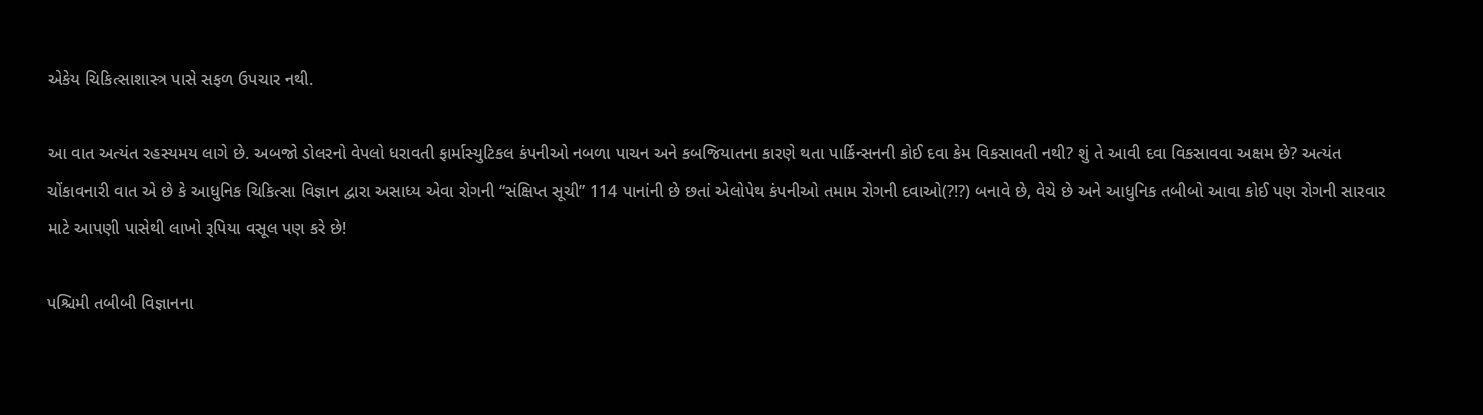એકેય ચિકિત્સાશાસ્ત્ર પાસે સફળ ઉપચાર નથી.

આ વાત અત્યંત રહસ્યમય લાગે છે. અબજો ડોલરનો વેપલો ધરાવતી ફાર્માસ્યુટિકલ કંપનીઓ નબળા પાચન અને કબજિયાતના કારણે થતા પાર્કિન્સનની કોઈ દવા કેમ વિકસાવતી નથી? શું તે આવી દવા વિકસાવવા અક્ષમ છે? અત્યંત ચોંકાવનારી વાત એ છે કે આધુનિક ચિકિત્સા વિજ્ઞાન દ્વારા અસાધ્ય એવા રોગની “સંક્ષિપ્ત સૂચી” 114 પાનાંની છે છતાં એલોપેથ કંપનીઓ તમામ રોગની દવાઓ(?!?) બનાવે છે, વેચે છે અને આધુનિક તબીબો આવા કોઈ પણ રોગની સારવાર માટે આપણી પાસેથી લાખો રૂપિયા વસૂલ પણ કરે છે!

પશ્ચિમી તબીબી વિજ્ઞાનના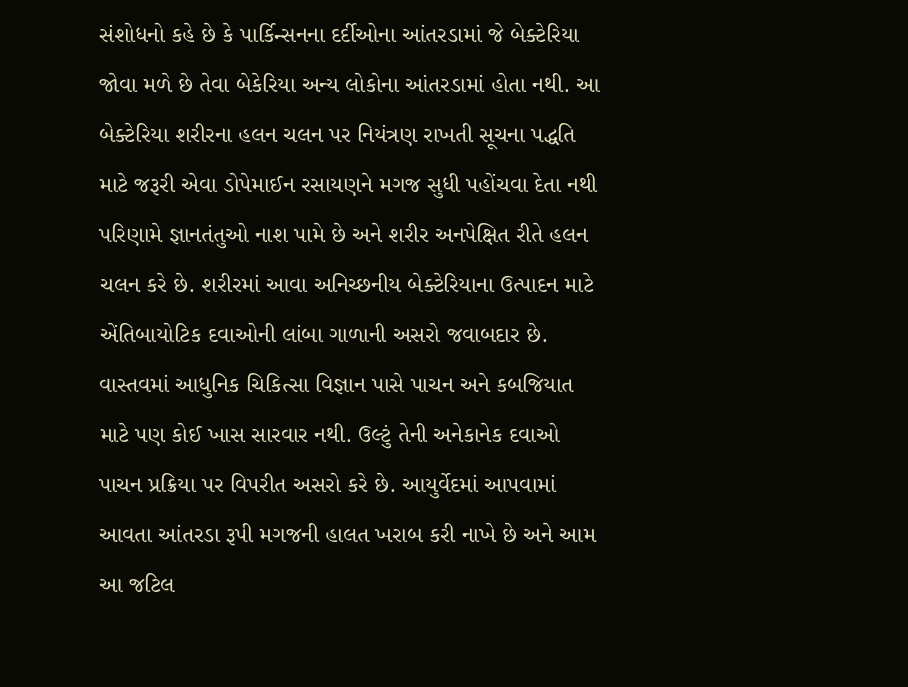સંશોધનો કહે છે કે પાર્કિન્સનના દર્દીઓના આંતરડામાં જે બેક્ટેરિયા જોવા મળે છે તેવા બેકેરિયા અન્ય લોકોના આંતરડામાં હોતા નથી. આ બેક્ટેરિયા શરીરના હલન ચલન પર નિયંત્રણ રાખતી સૂચના પદ્ધતિ માટે જરૂરી એવા ડોપેમાઈન રસાયણને મગજ સુધી પહોંચવા દેતા નથી પરિણામે જ્ઞાનતંતુઓ નાશ પામે છે અને શરીર અનપેક્ષિત રીતે હલન ચલન કરે છે. શરીરમાં આવા અનિચ્છનીય બેક્ટેરિયાના ઉત્પાદન માટે એંતિબાયોટિક દવાઓની લાંબા ગાળાની અસરો જવાબદાર છે. વાસ્તવમાં આધુનિક ચિકિત્સા વિજ્ઞાન પાસે પાચન અને કબજિયાત માટે પણ કોઈ ખાસ સારવાર નથી. ઉલ્ટું તેની અનેકાનેક દવાઓ પાચન પ્રક્રિયા પર વિપરીત અસરો કરે છે. આયુર્વેદમાં આપવામાં આવતા આંતરડા રૂપી મગજની હાલત ખરાબ કરી નાખે છે અને આમ આ જટિલ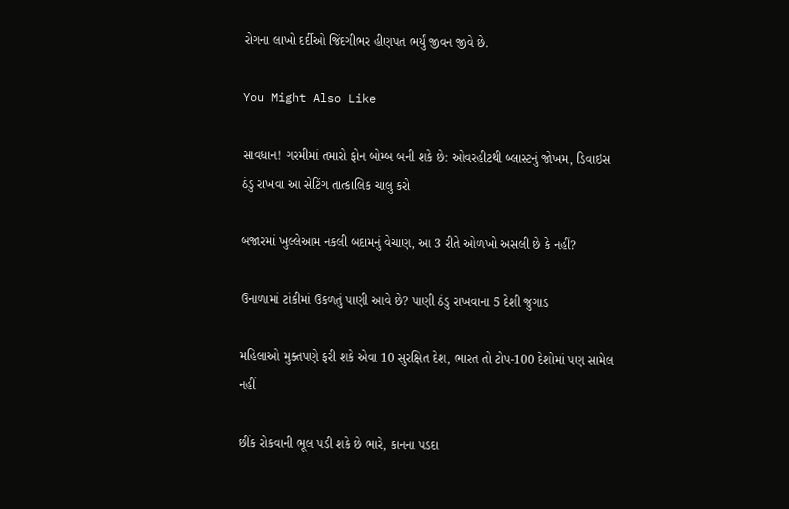રોગના લાખો દર્દીઓ જિંદગીભર હીણપત ભર્યું જીવન જીવે છે.

You Might Also Like

સાવધાન! ગરમીમાં તમારો ફોન બોમ્બ બની શકે છે: ઓવરહીટથી બ્લાસ્ટનું જોખમ, ડિવાઇસ ઠંડુ રાખવા આ સેટિંગ તાત્કાલિક ચાલુ કરો

બજારમાં ખુલ્લેઆમ નકલી બદામનું વેચાણ, આ 3 રીતે ઓળખો અસલી છે કે નહીં?

ઉનાળામાં ટાંકીમાં ઉકળતું પાણી આવે છે? પાણી ઠંડુ રાખવાના 5 દેશી જુગાડ

મહિલાઓ મુક્તપણે ફરી શકે એવા 10 સુરક્ષિત દેશ, ભારત તો ટોપ-100 દેશોમાં પણ સામેલ નહીં

છીંક રોકવાની ભૂલ પડી શકે છે ભારે, કાનના પડદા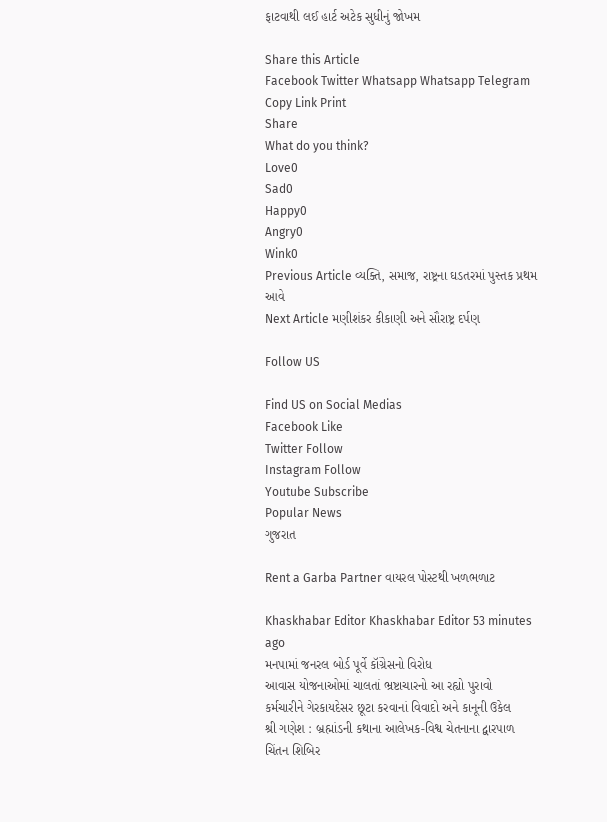ફાટવાથી લઈ હાર્ટ અટેક સુધીનું જોખમ

Share this Article
Facebook Twitter Whatsapp Whatsapp Telegram Copy Link Print
Share
What do you think?
Love0
Sad0
Happy0
Angry0
Wink0
Previous Article વ્યક્તિ, સમાજ, રાષ્ટ્રના ઘડતરમાં પુસ્તક પ્રથમ આવે
Next Article મણીશંકર કીકાણી અને સૌરાષ્ટ્ર દર્પણ

Follow US

Find US on Social Medias
Facebook Like
Twitter Follow
Instagram Follow
Youtube Subscribe
Popular News
ગુજરાત

Rent a Garba Partner વાયરલ પોસ્ટથી ખળભળાટ

Khaskhabar Editor Khaskhabar Editor 53 minutes ago
મનપામાં જનરલ બોર્ડ પૂર્વે કૉંગ્રેસનો વિરોધ
આવાસ યોજનાઓમાં ચાલતાં ભ્રષ્ટાચારનો આ રહ્યો પુરાવો
કર્મચારીને ગેરકાયદેસર છૂટા કરવાનાં વિવાદો અને કાનૂની ઉકેલ
શ્રી ગણેશ : બ્રહ્માંડની કથાના આલેખક-વિશ્વ ચેતનાના દ્વારપાળ
ચિંતન શિબિર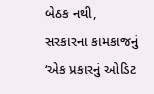બેઠક નથી, સરકારના કામકાજનું ‘એક પ્રકારનું ઓડિટ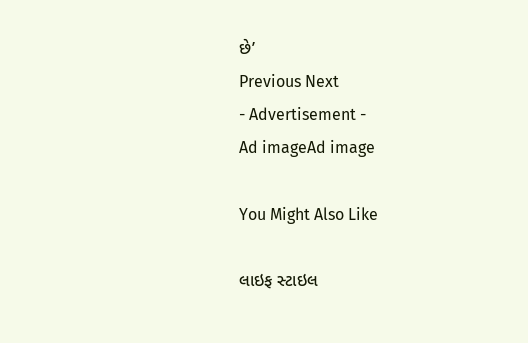છે’
Previous Next
- Advertisement -
Ad imageAd image

You Might Also Like

લાઇફ સ્ટાઇલ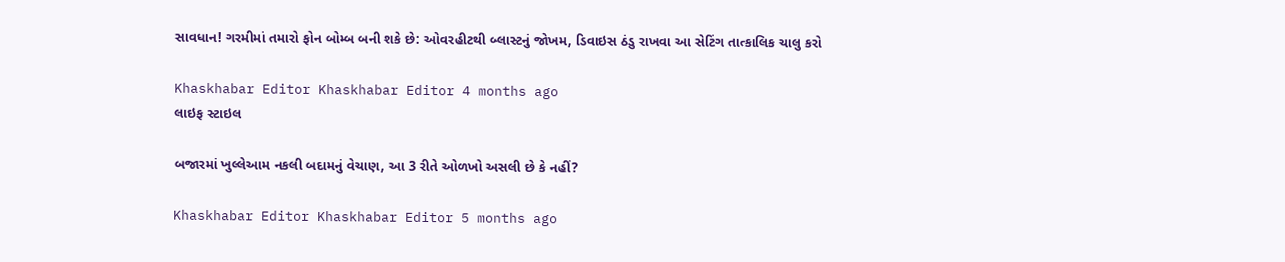સાવધાન! ગરમીમાં તમારો ફોન બોમ્બ બની શકે છે: ઓવરહીટથી બ્લાસ્ટનું જોખમ, ડિવાઇસ ઠંડુ રાખવા આ સેટિંગ તાત્કાલિક ચાલુ કરો

Khaskhabar Editor Khaskhabar Editor 4 months ago
લાઇફ સ્ટાઇલ

બજારમાં ખુલ્લેઆમ નકલી બદામનું વેચાણ, આ 3 રીતે ઓળખો અસલી છે કે નહીં?

Khaskhabar Editor Khaskhabar Editor 5 months ago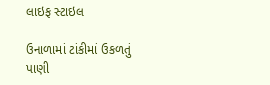લાઇફ સ્ટાઇલ

ઉનાળામાં ટાંકીમાં ઉકળતું પાણી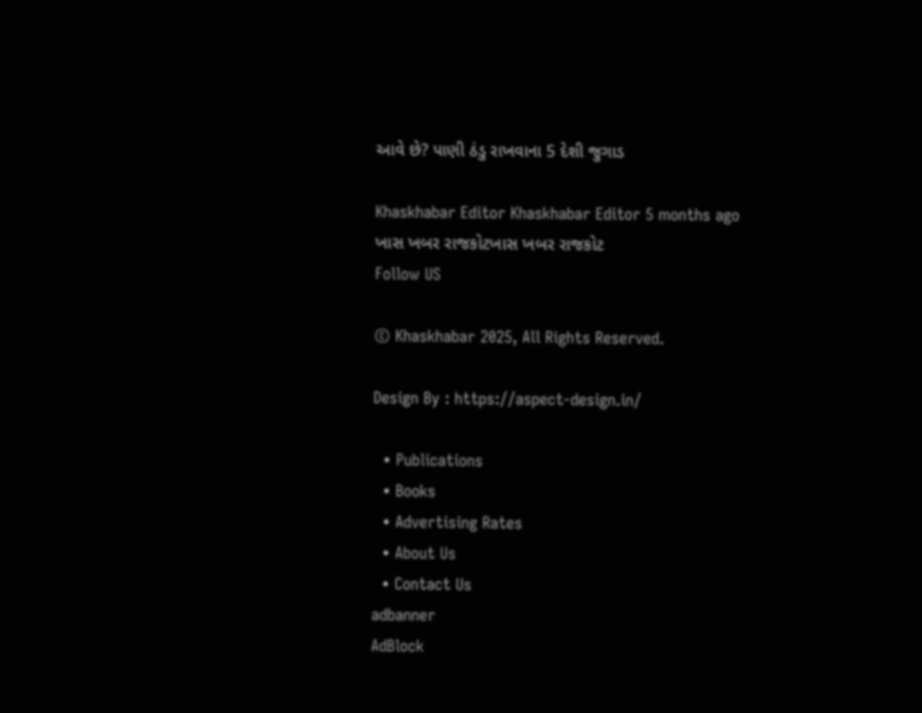આવે છે? પાણી ઠંડુ રાખવાના 5 દેશી જુગાડ

Khaskhabar Editor Khaskhabar Editor 5 months ago
ખાસ ખબર રાજકોટખાસ ખબર રાજકોટ
Follow US

© Khaskhabar 2025, All Rights Reserved.

Design By : https://aspect-design.in/

  • Publications
  • Books
  • Advertising Rates
  • About Us
  • Contact Us
adbanner
AdBlock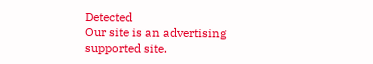Detected
Our site is an advertising supported site.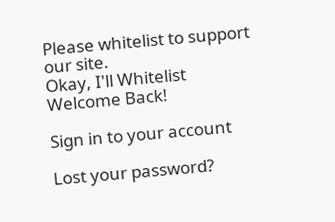Please whitelist to support our site.
Okay, I'll Whitelist
Welcome Back!

Sign in to your account

Lost your password?